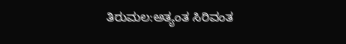ತಿರುಮಲ:ಅತ್ಯಂತ ಸಿರಿವಂತ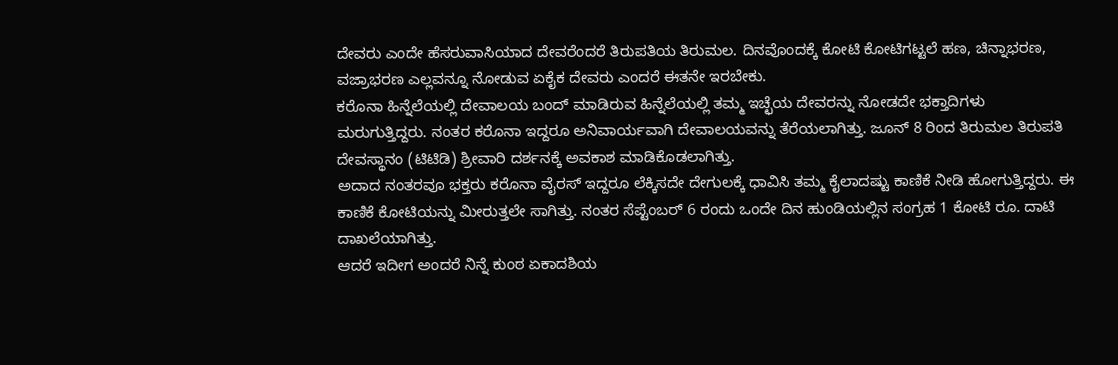ದೇವರು ಎಂದೇ ಹೆಸರುವಾಸಿಯಾದ ದೇವರೆಂದರೆ ತಿರುಪತಿಯ ತಿರುಮಲ. ದಿನವೊಂದಕ್ಕೆ ಕೋಟಿ ಕೋಟಿಗಟ್ಟಲೆ ಹಣ, ಚಿನ್ನಾಭರಣ, ವಜ್ರಾಭರಣ ಎಲ್ಲವನ್ನೂ ನೋಡುವ ಏಕೈಕ ದೇವರು ಎಂದರೆ ಈತನೇ ಇರಬೇಕು.
ಕರೊನಾ ಹಿನ್ನೆಲೆಯಲ್ಲಿ ದೇವಾಲಯ ಬಂದ್‌ ಮಾಡಿರುವ ಹಿನ್ನೆಲೆಯಲ್ಲಿ ತಮ್ಮ ಇಚ್ಛೆಯ ದೇವರನ್ನು ನೋಡದೇ ಭಕ್ತಾದಿಗಳು ಮರುಗುತ್ತಿದ್ದರು. ನಂತರ ಕರೊನಾ ಇದ್ದರೂ ಅನಿವಾರ್ಯವಾಗಿ ದೇವಾಲಯವನ್ನು ತೆರೆಯಲಾಗಿತ್ತು. ಜೂನ್ 8 ರಿಂದ ತಿರುಮಲ ತಿರುಪತಿ ದೇವಸ್ಥಾನಂ (ಟಿಟಿಡಿ) ಶ್ರೀವಾರಿ ದರ್ಶನಕ್ಕೆ ಅವಕಾಶ ಮಾಡಿಕೊಡಲಾಗಿತ್ತು.
ಅದಾದ ನಂತರವೂ ಭಕ್ತರು ಕರೊನಾ ವೈರಸ್‌ ಇದ್ದರೂ ಲೆಕ್ಕಿಸದೇ ದೇಗುಲಕ್ಕೆ ಧಾವಿಸಿ ತಮ್ಮ ಕೈಲಾದಷ್ಟು ಕಾಣಿಕೆ ನೀಡಿ ಹೋಗುತ್ತಿದ್ದರು. ಈ ಕಾಣಿಕೆ ಕೋಟಿಯನ್ನು ಮೀರುತ್ತಲೇ ಸಾಗಿತ್ತು. ನಂತರ ಸೆಪ್ಟೆಂಬರ್ 6 ರಂದು ಒಂದೇ ದಿನ ಹುಂಡಿಯಲ್ಲಿನ ಸಂಗ್ರಹ 1 ಕೋಟಿ ರೂ. ದಾಟಿ ದಾಖಲೆಯಾಗಿತ್ತು.
ಆದರೆ ಇದೀಗ ಅಂದರೆ ನಿನ್ನೆ ಕುಂಠ ಏಕಾದಶಿಯ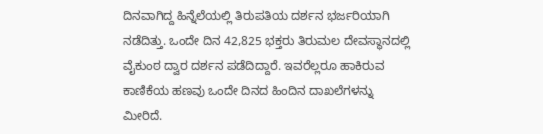ದಿನವಾಗಿದ್ದ ಹಿನ್ನೆಲೆಯಲ್ಲಿ ತಿರುಪತಿಯ ದರ್ಶನ ಭರ್ಜರಿಯಾಗಿ ನಡೆದಿತ್ತು. ಒಂದೇ ದಿನ 42,825 ಭಕ್ತರು ತಿರುಮಲ ದೇವಸ್ಥಾನದಲ್ಲಿ ವೈಕುಂಠ ದ್ವಾರ ದರ್ಶನ ಪಡೆದಿದ್ದಾರೆ. ಇವರೆಲ್ಲರೂ ಹಾಕಿರುವ ಕಾಣಿಕೆಯ ಹಣವು ಒಂದೇ ದಿನದ ಹಿಂದಿನ ದಾಖಲೆಗಳನ್ನು ಮೀರಿದೆ.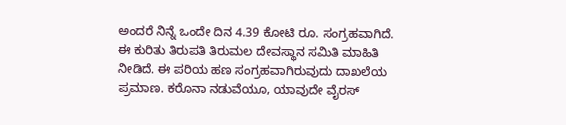ಅಂದರೆ ನಿನ್ನೆ ಒಂದೇ ದಿನ 4.39 ಕೋಟಿ ರೂ. ಸಂಗ್ರಹವಾಗಿದೆ. ಈ ಕುರಿತು ತಿರುಪತಿ ತಿರುಮಲ ದೇವಸ್ಥಾನ ಸಮಿತಿ ಮಾಹಿತಿ ನೀಡಿದೆ. ಈ ಪರಿಯ ಹಣ ಸಂಗ್ರಹವಾಗಿರುವುದು ದಾಖಲೆಯ ಪ್ರಮಾಣ. ಕರೊನಾ ನಡುವೆಯೂ, ಯಾವುದೇ ವೈರಸ್‌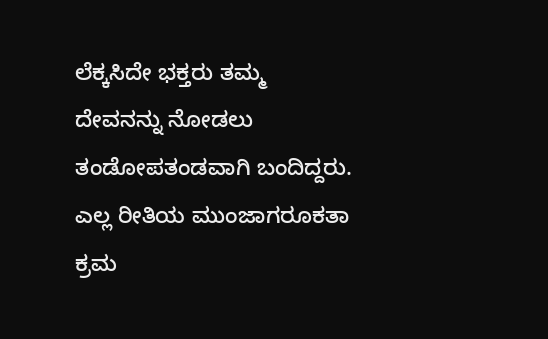ಲೆಕ್ಕಸಿದೇ ಭಕ್ತರು ತಮ್ಮ ದೇವನನ್ನು ನೋಡಲು ತಂಡೋಪತಂಡವಾಗಿ ಬಂದಿದ್ದರು. ಎಲ್ಲ ರೀತಿಯ ಮುಂಜಾಗರೂಕತಾ ಕ್ರಮ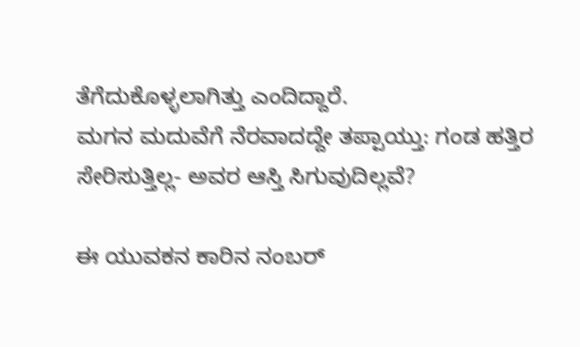ತೆಗೆದುಕೊಳ್ಳಲಾಗಿತ್ತು ಎಂದಿದ್ದಾರೆ.
ಮಗನ ಮದುವೆಗೆ ನೆರವಾದದ್ದೇ ತಪ್ಪಾಯ್ತು: ಗಂಡ ಹತ್ತಿರ ಸೇರಿಸುತ್ತಿಲ್ಲ- ಅವರ ಆಸ್ತಿ ಸಿಗುವುದಿಲ್ಲವೆ?

ಈ ಯುವಕನ ಕಾರಿನ ನಂಬರ್‌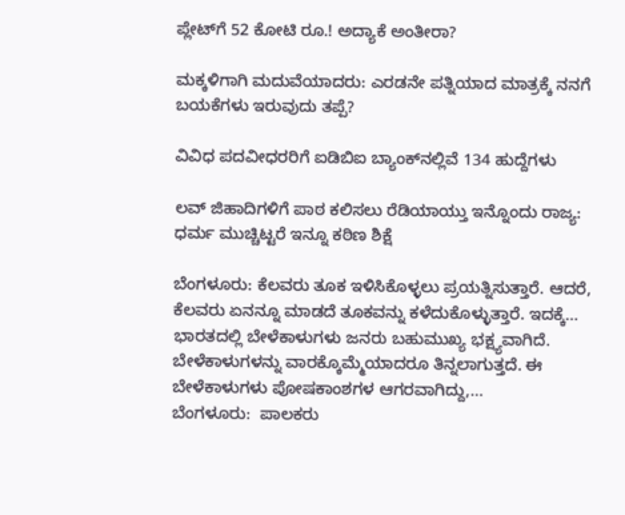ಪ್ಲೇಟ್‌ಗೆ 52 ಕೋಟಿ ರೂ.! ಅದ್ಯಾಕೆ ಅಂತೀರಾ?

ಮಕ್ಕಳಿಗಾಗಿ ಮದುವೆಯಾದರು: ಎರಡನೇ ಪತ್ನಿಯಾದ ಮಾತ್ರಕ್ಕೆ ನನಗೆ ಬಯಕೆಗಳು ಇರುವುದು ತಪ್ಪೆ?

ವಿವಿಧ ಪದವೀಧರರಿಗೆ ಐಡಿಬಿಐ ಬ್ಯಾಂಕ್‌ನಲ್ಲಿವೆ 134 ಹುದ್ದೆಗಳು

ಲವ್‌ ಜಿಹಾದಿಗಳಿಗೆ ಪಾಠ ಕಲಿಸಲು ರೆಡಿಯಾಯ್ತು ಇನ್ನೊಂದು ರಾಜ್ಯ: ಧರ್ಮ ಮುಚ್ಚಿಟ್ಟರೆ ಇನ್ನೂ ಕಠಿಣ ಶಿಕ್ಷೆ

ಬೆಂಗಳೂರು: ಕೆಲವರು ತೂಕ ಇಳಿಸಿಕೊಳ್ಳಲು ಪ್ರಯತ್ನಿಸುತ್ತಾರೆ. ಆದರೆ, ಕೆಲವರು ಏನನ್ನೂ ಮಾಡದೆ ತೂಕವನ್ನು ಕಳೆದುಕೊಳ್ಳುತ್ತಾರೆ. ಇದಕ್ಕೆ…
ಭಾರತದಲ್ಲಿ ಬೇಳೆಕಾಳುಗಳು ಜನರು ಬಹುಮುಖ್ಯ ಭಕ್ಷ್ಯವಾಗಿದೆ. ಬೇಳೆಕಾಳುಗಳನ್ನು ವಾರಕ್ಕೊಮ್ಮೆಯಾದರೂ ತಿನ್ನಲಾಗುತ್ತದೆ. ಈ ಬೇಳೆಕಾಳುಗಳು ಪೋಷಕಾಂಶಗಳ ಆಗರವಾಗಿದ್ದು,…
ಬೆಂಗಳೂರು:  ಪಾಲಕರು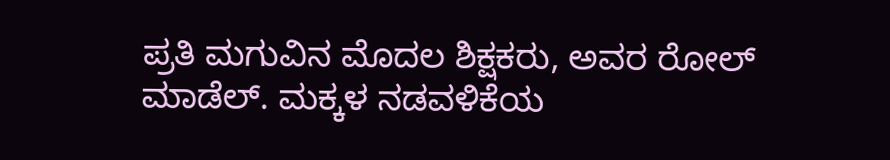ಪ್ರತಿ ಮಗುವಿನ ಮೊದಲ ಶಿಕ್ಷಕರು, ಅವರ ರೋಲ್ ಮಾಡೆಲ್. ಮಕ್ಕಳ ನಡವಳಿಕೆಯ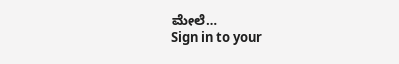ಮೇಲೆ…
Sign in to your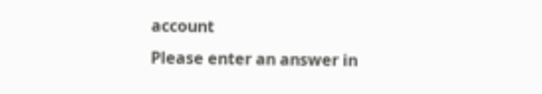account
Please enter an answer in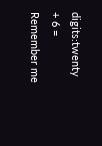digits:twenty + 6 =
Remember me